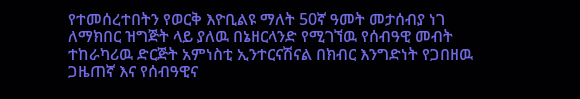የተመሰረተበትን የወርቅ እዮቢልዩ ማለት 50ኛ ዓመት መታሰብያ ነገ ለማክበር ዝግጅት ላይ ያለዉ በኔዘርላንድ የሚገኘዉ የሰብዓዊ መብት ተከራካሪዉ ድርጅት አምነስቲ ኢንተርናሽናል በክብር እንግድነት የጋበዘዉ ጋዜጠኛ እና የሰብዓዊና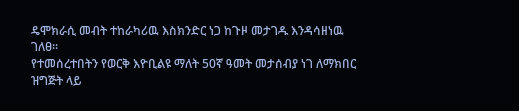ዴሞክራሲ መብት ተከራካሪዉ እስክንድር ነጋ ከጉዞ መታገዱ እንዳሳዘነዉ ገለፀ።
የተመሰረተበትን የወርቅ እዮቢልዩ ማለት 50ኛ ዓመት መታሰብያ ነገ ለማክበር ዝግጅት ላይ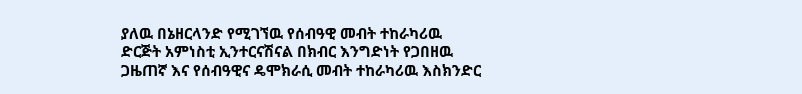ያለዉ በኔዘርላንድ የሚገኘዉ የሰብዓዊ መብት ተከራካሪዉ ድርጅት አምነስቲ ኢንተርናሽናል በክብር እንግድነት የጋበዘዉ ጋዜጠኛ እና የሰብዓዊና ዴሞክራሲ መብት ተከራካሪዉ እስክንድር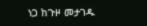ነጋ ከጉዞ መታገዱ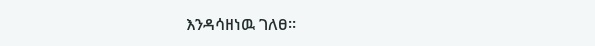እንዳሳዘነዉ ገለፀ።